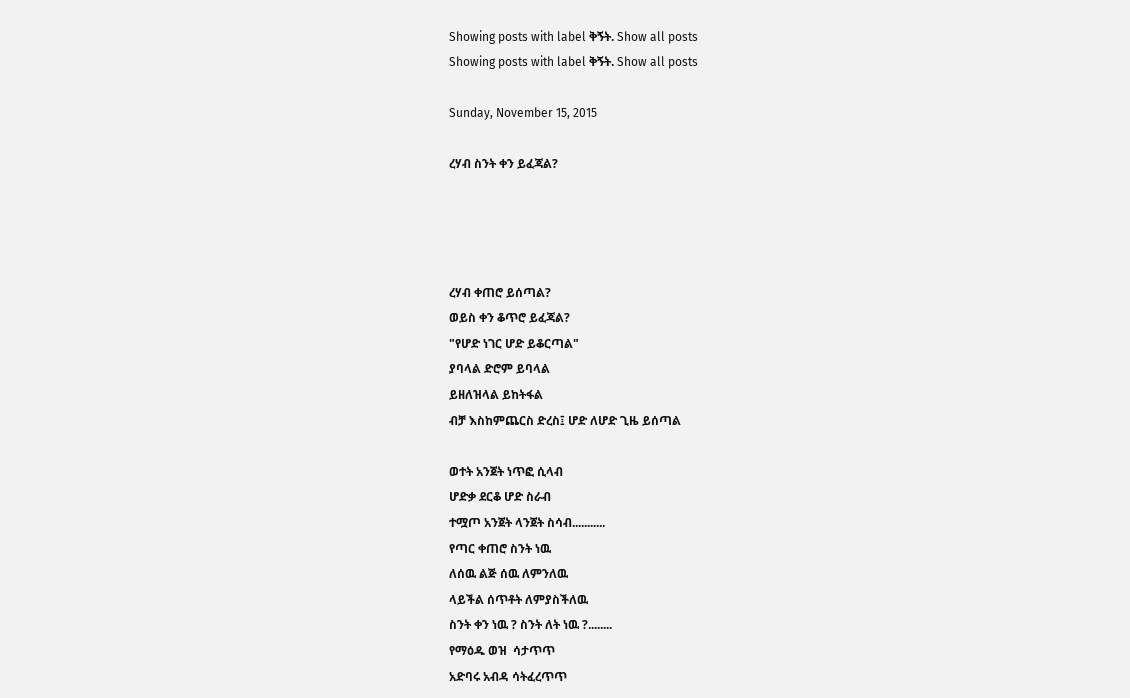Showing posts with label ቅኝት. Show all posts
Showing posts with label ቅኝት. Show all posts

Sunday, November 15, 2015

ረሃብ ስንት ቀን ይፈጃል?




ረሃብ ቀጠሮ ይሰጣል?
ወይስ ቀን ቆጥሮ ይፈጃል?
"የሆድ ነገር ሆድ ይቆርጣል"
ያባላል ድሮም ይባላል
ይዘለዝላል ይከትፋል
ብቻ እስከምጨርስ ድረስ፤ ሆድ ለሆድ ጊዜ ይሰጣል

ወተት አንጀት ነጥፎ ሲላብ
ሆድቃ ደርቆ ሆድ ስራብ
ተሟጦ አንጀት ላንጀት ስሳብ...........
የጣር ቀጠሮ ስንት ነዉ
ለሰዉ ልጅ ሰዉ ለምንለዉ
ላይችል ሰጥቶት ለምያስችለዉ
ስንት ቀን ነዉ ? ስንት ለት ነዉ ?........
የማዕዱ ወዝ  ሳታጥጥ
አድባሩ አብዳ ሳትፈረጥጥ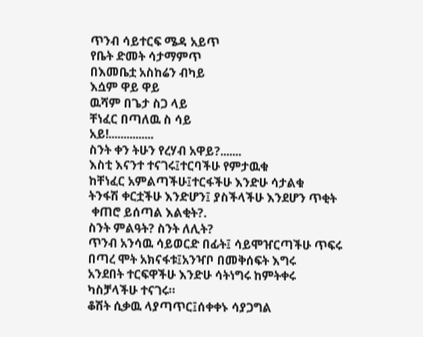ጥንብ ሳይተርፍ ሜዳ አይጥ
የቤት ድመት ሳታማምጥ
በእመቤቷ አስከሬን ብካይ
እሷም ዋይ ዋይ
ዉሻም በጌታ ስጋ ላይ
ቸነፈር በጣለዉ ስ ሳይ
አይ!...............
ስንት ቀን ትሁን የረሃብ አዋይ?.......
እስቲ እናንተ ተናገሩ፤ተርባችሁ የምታዉቁ
ከቸነፈር አምልጣችሁ፤ተርፋችሁ እንድሁ ሳታልቁ
ትንፋሽ ቀርቷችሁ እንድሆን፤ ያስችላችሁ እንደሆን ጥቂት
 ቀጠሮ ይሰጣል እልቂት?.
ስንት ምልዓት? ስንት ለሊት?
ጥንብ አንሳዉ ሳይወርድ በፊት፤ ሳይሞዠርጣችሁ ጥፍሩ
በጣረ ሞት አክናፋቱ፤አንዣቦ በመቅሰፍት እግሩ
አንደበት ተርፍዋችሁ እንድሁ ሳትነግሩ ከምትቀሩ
ካስቻላችሁ ተናገሩ።
ቆሽት ሲቃዉ ላያጣጥር፤ሰቀቀኑ ሳያጋግል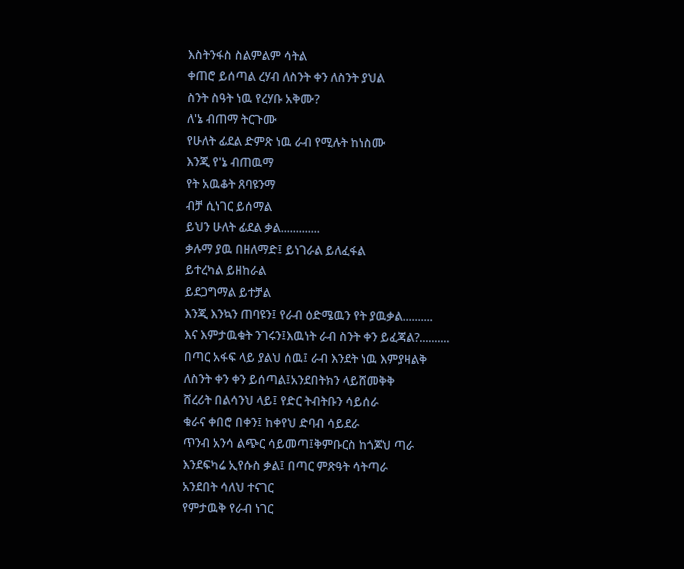እስትንፋስ ስልምልም ሳትል
ቀጠሮ ይሰጣል ረሃብ ለስንት ቀን ለስንት ያህል
ስንት ስዓት ነዉ የረሃቡ አቅሙ?
ለ'ኔ ብጠማ ትርጉሙ
የሁለት ፊደል ድምጽ ነዉ ራብ የሚሉት ከነስሙ
እንጂ የ'ኔ ብጠዉማ
የት አዉቆት ጸባዩንማ
ብቻ ሲነገር ይሰማል
ይህን ሁለት ፊደል ቃል.............
ቃሉማ ያዉ በዘለማድ፤ ይነገራል ይለፈፋል
ይተረካል ይዘከራል
ይደጋግማል ይተቻል
እንጂ እንኳን ጠባዩን፤ የራብ ዕድሜዉን የት ያዉቃል..........
እና እምታዉቁት ንገሩን፤እዉነት ራብ ስንት ቀን ይፈጃል?..........
በጣር አፋፍ ላይ ያልህ ሰዉ፤ ራብ እንደት ነዉ እምያዛልቅ
ለስንት ቀን ቀን ይሰጣል፤አንደበትክን ላይሸመቅቅ
ሸረሪት በልሳንህ ላይ፤ የድር ትብትቡን ሳይሰራ
ቁራና ቀበሮ በቀን፤ ከቀየህ ድባብ ሳይደራ
ጥንብ አንሳ ልጭር ሳይመጣ፤ቅምቡርስ ከጎጆህ ጣራ
እንደፍካሬ ኢየሱስ ቃል፤ በጣር ምጽዓት ሳትጣራ
አንደበት ሳለህ ተናገር
የምታዉቅ የራብ ነገር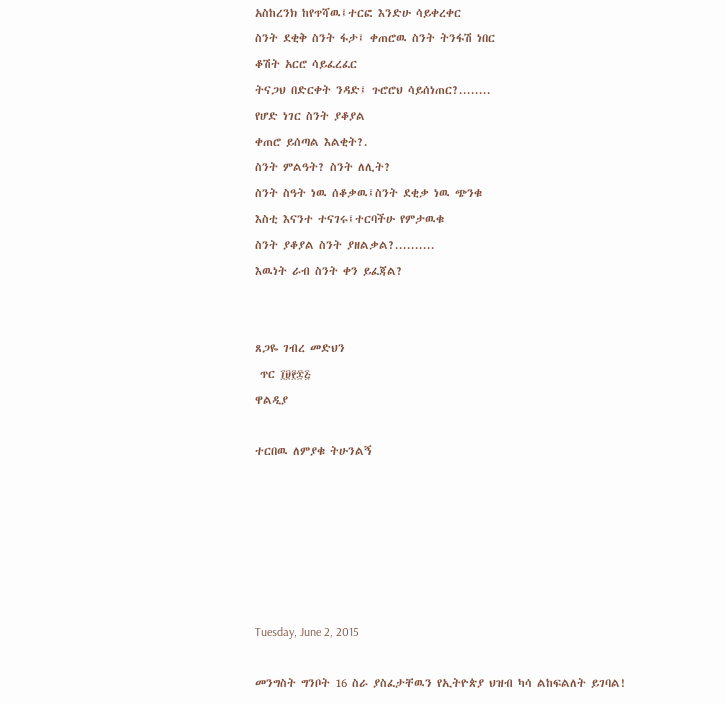አስከረንክ ከየጥሻዉ፤ተርፎ እንድሁ ሳይቀረቀር
ስንት ደቂቅ ስንት ፋታ፤ ቀጠሮዉ ስንት ትንፋሽ ነበር
ቆሽት አርሮ ሳይፈረፈር
ትናጋህ በድርቀት ንዳድ፤ ጉሮሮህ ሳይሰነጠር?........
የሆድ ነገር ስንት ያቆያል
ቀጠሮ ይሰጣል እልቂት?.
ስንት ምልዓት? ስንት ለሊት?
ስንት ስዓት ነዉ ሰቆቃዉ፤ስንት ደቂቃ ነዉ ጭንቁ
እስቲ እናንተ ተናገሩ፤ተርባችሁ የምታዉቁ
ስንት ያቆያል ስንት ያዘልቃል?..........
እዉነት ራብ ስንት ቀን ይፈጃል?


ጸጋዬ ገብረ መድህን
 ጥር ፲፱፻፷፭
ዋልዲያ

ተርበዉ ለምያቁ ትሁንልኝ






Tuesday, June 2, 2015

መንግስት ግንቦት 16 ስራ ያስፈታቸዉን የኢትዮጵያ ህዝብ ካሳ ልከፍልለት ይገባል!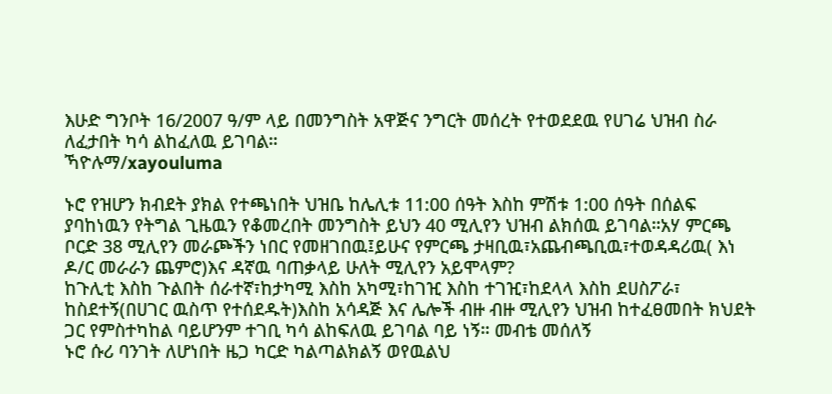እሁድ ግንቦት 16/2007 ዓ/ም ላይ በመንግስት አዋጅና ንግርት መሰረት የተወደደዉ የሀገሬ ህዝብ ስራ ለፈታበት ካሳ ልከፈለዉ ይገባል።
ኻዮሉማ/xayouluma

ኑሮ የዝሆን ክብደት ያክል የተጫነበት ህዝቤ ከሌሊቱ 11:00 ሰዓት እስከ ምሽቱ 1:00 ሰዓት በሰልፍ ያባከነዉን የትግል ጊዜዉን የቆመረበት መንግስት ይህን 40 ሚሊየን ህዝብ ልክሰዉ ይገባል።አሃ ምርጫ ቦርድ 38 ሚሊየን መራጮችን ነበር የመዘገበዉ፤ይሁና የምርጫ ታዛቢዉ፣አጨብጫቢዉ፣ተወዳዳሪዉ( እነ ዶ/ር መራራን ጨምሮ)እና ዳኛዉ ባጠቃላይ ሁለት ሚሊየን አይሞላም?
ከጉሊቲ እስከ ጉልበት ሰራተኛ፣ከታካሚ እስከ አካሚ፣ከገዢ እስከ ተገዢ፣ከደላላ እስከ ደሀስፖራ፣ ከስደተኝ(በሀገር ዉስጥ የተሰደዱት)እስከ አሳዳጅ እና ሌሎች ብዙ ብዙ ሚሊየን ህዝብ ከተፈፀመበት ክህደት ጋር የምስተካከል ባይሆንም ተገቢ ካሳ ልከፍለዉ ይገባል ባይ ነኝ። መብቴ መሰለኝ
ኑሮ ሱሪ ባንገት ለሆነበት ዜጋ ካርድ ካልጣልክልኝ ወየዉልህ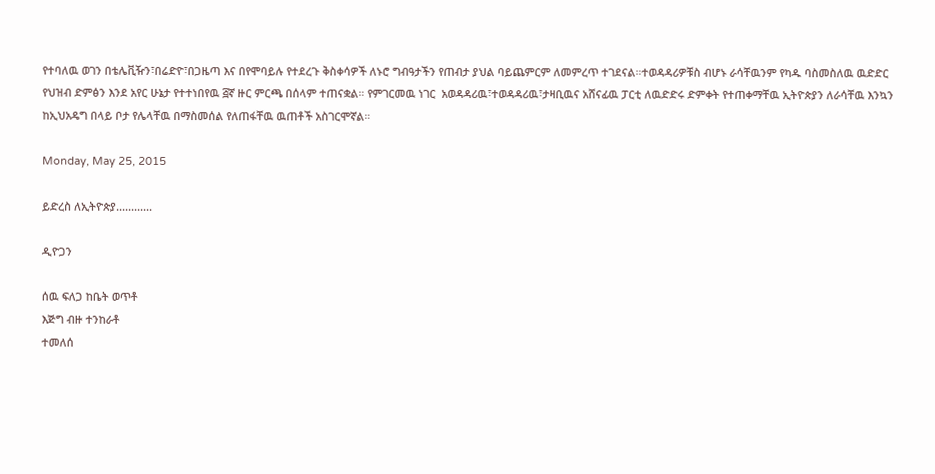የተባለዉ ወገን በቴሌቪዥን፣በሬድዮ፣በጋዜጣ እና በየሞባይሉ የተደረጉ ቅስቀሳዎች ለኑሮ ግብዓታችን የጠብታ ያህል ባይጨምርም ለመምረጥ ተገደናል።ተወዳዳሪዎቹስ ብሆኑ ራሳቸዉንም የካዱ ባስመስለዉ ዉድድር የህዝብ ድምፅን እንደ አየር ሁኔታ የተተነበየዉ ፭ኛ ዙር ምርጫ በሰላም ተጠናቋል። የምገርመዉ ነገር  አወዳዳሪዉ፣ተወዳዳሪዉ፣ታዛቢዉና አሸናፊዉ ፓርቲ ለዉድድሩ ድምቀት የተጠቀማቸዉ ኢትዮጵያን ለራሳቸዉ እንኳን ከኢህአዴግ በላይ ቦታ የሌላቸዉ በማስመሰል የለጠፋቸዉ ዉጠቶች አስገርሞኛል።

Monday, May 25, 2015

ይድረስ ለኢትዮጵያ............

ዲዮጋን

ሰዉ ፍለጋ ከቤት ወጥቶ
እጅግ ብዙ ተንከራቶ
ተመለሰ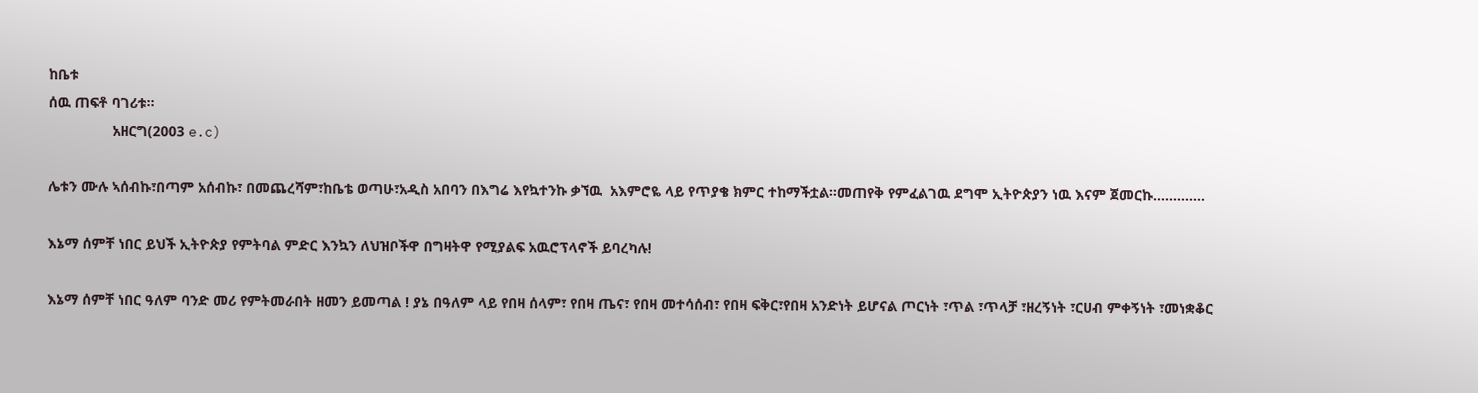ከቤቱ
ሰዉ ጠፍቶ ባገሪቱ።
                አዘርግ(2003 e.c)

ሌቱን ሙሉ ኣሰብኩ፣በጣም አሰብኩ፣ በመጨረሻም፣ከቤቴ ወጣሁ፣አዲስ አበባን በእግሬ እየኳተንኩ ቃኘዉ  አእምሮዬ ላይ የጥያቄ ክምር ተከማችቷል።መጠየቅ የምፈልገዉ ደግሞ ኢትዮጵያን ነዉ እናም ጀመርኩ.............

እኔማ ሰምቸ ነበር ይህች ኢትዮጵያ የምትባል ምድር እንኳን ለህዝቦችዋ በግዛትዋ የሚያልፍ አዉሮፕላኖች ይባረካሉ!

እኔማ ሰምቸ ነበር ዓለም ባንድ መሪ የምትመራበት ዘመን ይመጣል ! ያኔ በዓለም ላይ የበዛ ሰላም፣ የበዛ ጤና፣ የበዛ መተሳሰብ፣ የበዛ ፍቅር፣የበዛ አንድነት ይሆናል ጦርነት ፣ጥል ፣ጥላቻ ፣ዘረኝነት ፣ርሀብ ምቀኝነት ፣መነቋቆር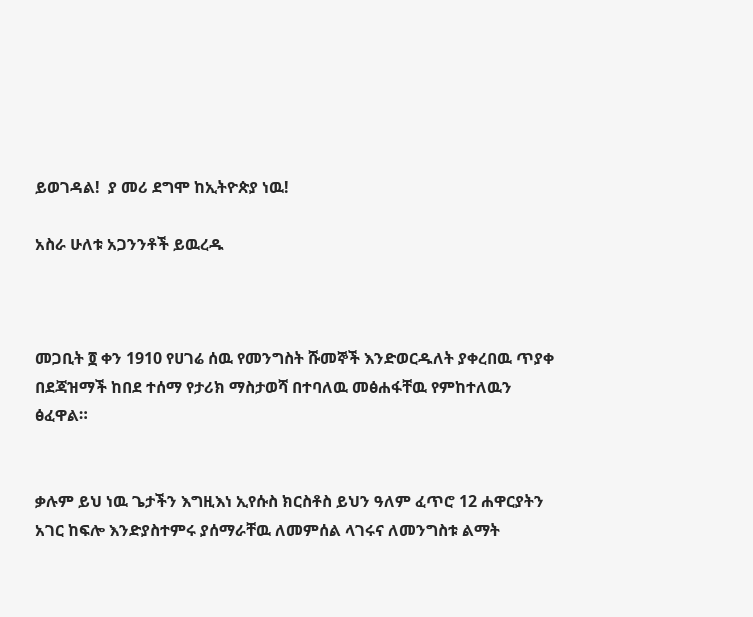ይወገዳል!  ያ መሪ ደግሞ ከኢትዮጵያ ነዉ!

አስራ ሁለቱ አጋንንቶች ይዉረዱ



መጋቢት ፬ ቀን 1910 የሀገሬ ሰዉ የመንግስት ሹመኞች እንድወርዱለት ያቀረበዉ ጥያቀ በደጃዝማች ከበደ ተሰማ የታሪክ ማስታወሻ በተባለዉ መፅሐፋቸዉ የምከተለዉን ፅፈዋል።


ቃሉም ይህ ነዉ ጌታችን እግዚእነ ኢየሱስ ክርስቶስ ይህን ዓለም ፈጥሮ 12 ሐዋርያትን አገር ከፍሎ እንድያስተምሩ ያሰማራቸዉ ለመምሰል ላገሩና ለመንግስቱ ልማት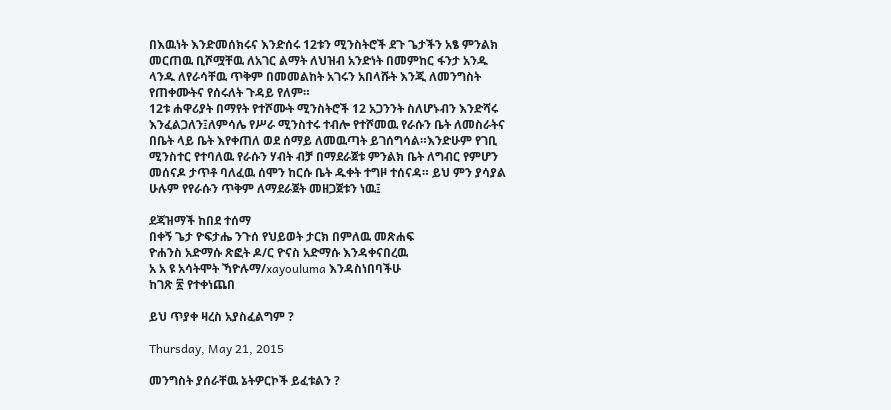በእዉነት እንድመሰክሩና እንድሰሩ 12ቱን ሚንስትሮች ደጉ ጌታችን አፄ ምንልክ መርጠዉ ቢሾሟቸዉ ለአገር ልማት ለህዝብ አንድነት በመምከር ፋንታ አንዱ ላንዱ ለየራሳቸዉ ጥቅም በመመልከት አገሩን አበላሹት እንጂ ለመንግስት የጠቀሙትና የሰሩለት ጉዳይ የለም።
12ቱ ሐዋሪያት በማየት የተሾሙት ሚንስትሮች 12 አጋንንት ስለሆኑብን እንድሻሩ እንፈልጋለን፤ለምሳሌ የሥራ ሚንስተሩ ተብሎ የተሾመዉ የራሱን ቤት ለመስራትና በቤት ላይ ቤት እየቀጠለ ወደ ሰማይ ለመዉጣት ይገሰግሳል።እንድሁም የገቢ ሚንስተር የተባለዉ የራሱን ሃብት ብቻ በማደራጀቱ ምንልክ ቤት ለግብር የምሆን መሰናዶ ታጥቶ ባለፈዉ ሰሞን ከርሱ ቤት ዱቀት ተግዞ ተሰናዳ። ይህ ምን ያሳያል ሁሉም የየራሱን ጥቅም ለማደራጀት መዘጋጀቱን ነዉ፤

ደጃዝማች ከበደ ተሰማ
በቀኝ ጌታ ዮፍታሔ ንጉሰ የህይወት ታርክ በምለዉ መጽሐፍ
ዮሐንስ አድማሱ ጽፎት ዶ/ር ዮናስ አድማሱ እንዳቀናበረዉ
አ አ ዩ አሳትሞት ኻዮሉማ/xayouluma እንዳስነበባችሁ
ከገጽ ፳ የተቀነጨበ

ይህ ጥያቀ ዛረስ አያስፈልግም ?

Thursday, May 21, 2015

መንግስት ያሰራቸዉ ኔትዎርኮች ይፈቱልን ?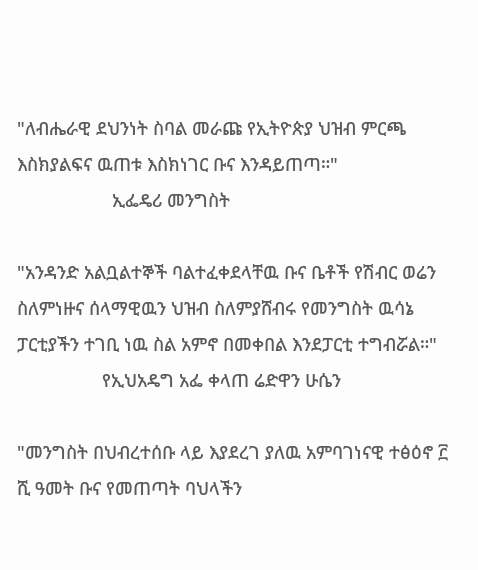"ለብሔራዊ ደህንነት ስባል መራጩ የኢትዮጵያ ህዝብ ምርጫ እስክያልፍና ዉጠቱ እስክነገር ቡና እንዳይጠጣ።"
                   ኢፌዴሪ መንግስት

"አንዳንድ አልቧልተኞች ባልተፈቀደላቸዉ ቡና ቤቶች የሽብር ወሬን ስለምነዙና ሰላማዊዉን ህዝብ ስለምያሸብሩ የመንግስት ዉሳኔ ፓርቲያችን ተገቢ ነዉ ስል አምኖ በመቀበል እንደፓርቲ ተግብሯል።"
                 የኢህአዴግ አፌ ቀላጠ ሬድዋን ሁሴን

"መንግስት በህብረተሰቡ ላይ እያደረገ ያለዉ አምባገነናዊ ተፅዕኖ ፫ ሺ ዓመት ቡና የመጠጣት ባህላችን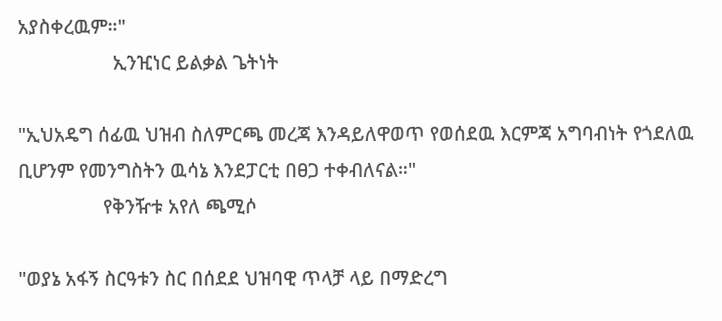አያስቀረዉም።"
                   ኢንዢነር ይልቃል ጌትነት

"ኢህአዴግ ሰፊዉ ህዝብ ስለምርጫ መረጃ እንዳይለዋወጥ የወሰደዉ እርምጃ አግባብነት የጎደለዉ ቢሆንም የመንግስትን ዉሳኔ እንደፓርቲ በፀጋ ተቀብለናል።"
                 የቅንዥቱ አየለ ጫሚሶ

"ወያኔ አፋኝ ስርዓቱን ስር በሰደደ ህዝባዊ ጥላቻ ላይ በማድረግ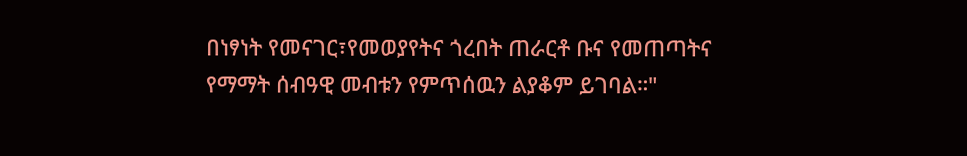በነፃነት የመናገር፣የመወያየትና ጎረበት ጠራርቶ ቡና የመጠጣትና የማማት ሰብዓዊ መብቱን የምጥሰዉን ልያቆም ይገባል።"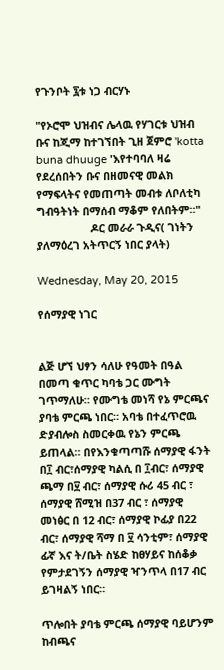የጉንቦት ፯ቱ ነጋ ብርሃኑ

"የኦሮሞ ህዝብና ሌላዉ የሃገርቱ ህዝብ ቡና ከጂማ ከተገኘበት ጊዘ ጀምሮ 'kotta buna dhuuge 'እየተባባለ ዛሬ የደረሰበትን ቡና በዘመናዊ መልክ የማፍላትና የመጠጣት መብቱ ለቦለቲካ ግብዓትነት በማሰብ ማቆም የለበትም።"
                  ዶር መራራ ጉዲና( ገነትን ያለማዕረገ አትጥርኝ ነበር ያላት)

Wednesday, May 20, 2015

የሰማያዊ ነገር


ልጅ ሆኘ ህፃን ሳለሁ የዓመት በዓል በመጣ ቁጥር ካባቴ ጋር ሙግት ገጥማለሁ። የሙግቴ መነሻ የኔ ምርጫና ያባቴ ምርጫ ነበር። አባቴ በተፈጥሮዉ ድያብሎስ ስመርቀዉ የኔን ምርጫ ይጠላል። በየእንቁጣጣሹ ሰማያዊ ፋንት በ፲ ብር፣ሰማያዊ ካልሲ በ ፲ብር፣ ሰማያዊ ጫማ በ፶ ብር፣ ሰማያዊ ሱሪ 45 ብር ፣ ሰማያዊ ሸሚዝ በ37 ብር ፣ ሰማያዊ መነፅር በ 12 ብር፣ ሰማያዊ ኮፊያ በ22 ብር፣ ሰማያዊ ሻማ በ ፶ ሳንቲም፣ ሰማያዊ ፊኛ እና ት/ቤት ስሄድ ከፀሃይና ከሰቆቃ የምታደገኝን ሰማያዊ ዣንጥላ በ17 ብር ይገዛልኝ ነበር።

ጥሎበት ያባቴ ምርጫ ሰማያዊ ባይሆንም ከብጫና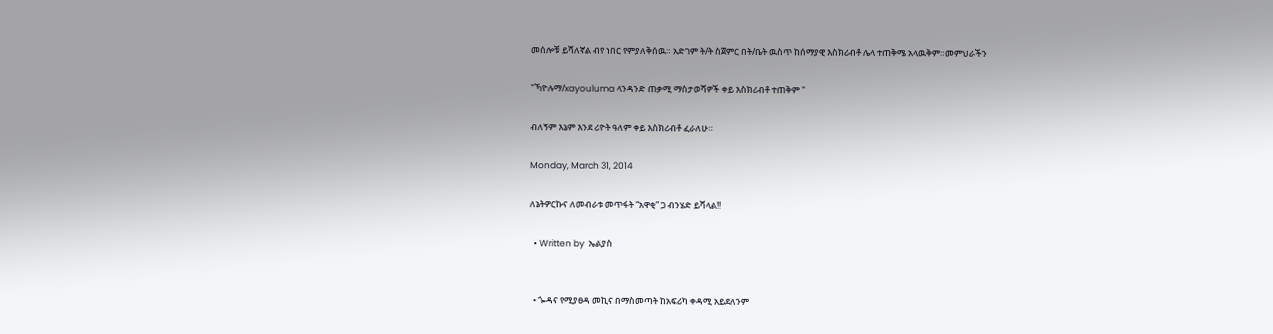መሰሎቹ ይሻለኛል ብየ ነበር የምያለቅሰዉ። አድገም ት/ት ስጀምር በት/ቤት ዉስጥ ከሰማያዊ እስክሪብቶ ሌላ ተጠቅሜ አላዉቅም።መምህራችን

"ኻዮሉማ/xayouluma ላንዳንድ ጠቃሚ ማስታወሻዎች ቀይ እስክሪብቶ ተጠቅም "

ብለኝም እኔም እንደ ሪዮት ዓለም ቀይ እስክሪብቶ ፈራለሁ።

Monday, March 31, 2014

ለኔትዎርኩና ለመብራቱ መጥፋት “አዋቂ” ጋ ብንሄድ ይሻላል!!

  • Written by  ኤልያስ


  • ጐዳና የሚያፀዳ መኪና በማስመጣት ከአፍሪካ ቀዳሚ አይደለንም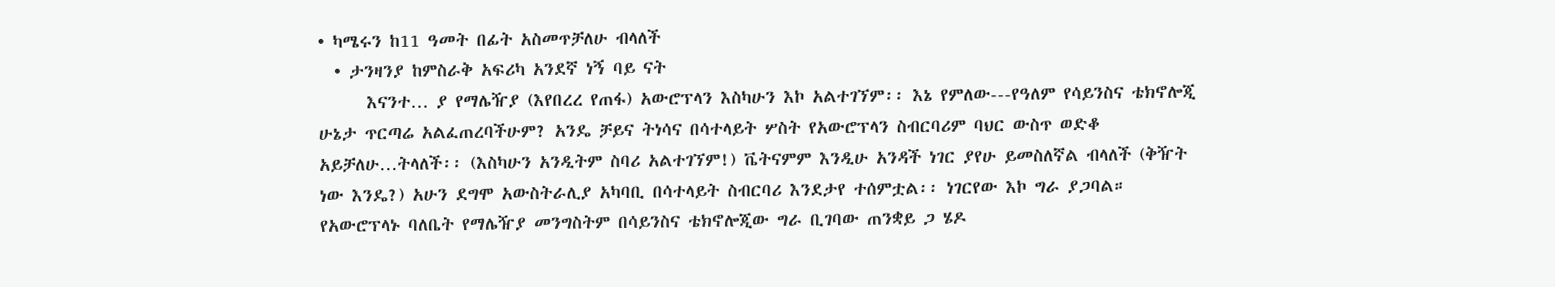• ካሜሩን ከ11 ዓመት በፊት አስመጥቻለሁ ብላለች
  • ታንዛንያ ከምስራቅ አፍሪካ አንደኛ ነኝ ባይ ናት
      እናንተ… ያ የማሌዥያ (እየበረረ የጠፋ) አውሮፕላን እስካሁን እኮ አልተገኘም፡፡ እኔ የምለው---የዓለም የሳይንስና ቴክኖሎጂ ሁኔታ ጥርጣሬ አልፈጠረባችሁም? አንዴ ቻይና ትነሳና በሳተላይት ሦስት የአውሮፕላን ስብርባሪም ባህር ውስጥ ወድቆ አይቻለሁ…ትላለች፡፡ (እስካሁን አንዲትም ስባሪ አልተገኘም!) ቬትናምም እንዲሁ አንዳች ነገር ያየሁ ይመስለኛል ብላለች (ቅዥት ነው እንዴ?) አሁን ደግሞ አውስትራሊያ አካባቢ በሳተላይት ስብርባሪ እንደታየ ተሰምቷል፡፡ ነገርየው እኮ ግራ ያጋባል። የአውሮፕላኑ ባለቤት የማሌዥያ መንግስትም በሳይንስና ቴክኖሎጂው ግራ ቢገባው ጠንቋይ ጋ ሄዶ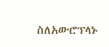ስለአውሮፕላኑ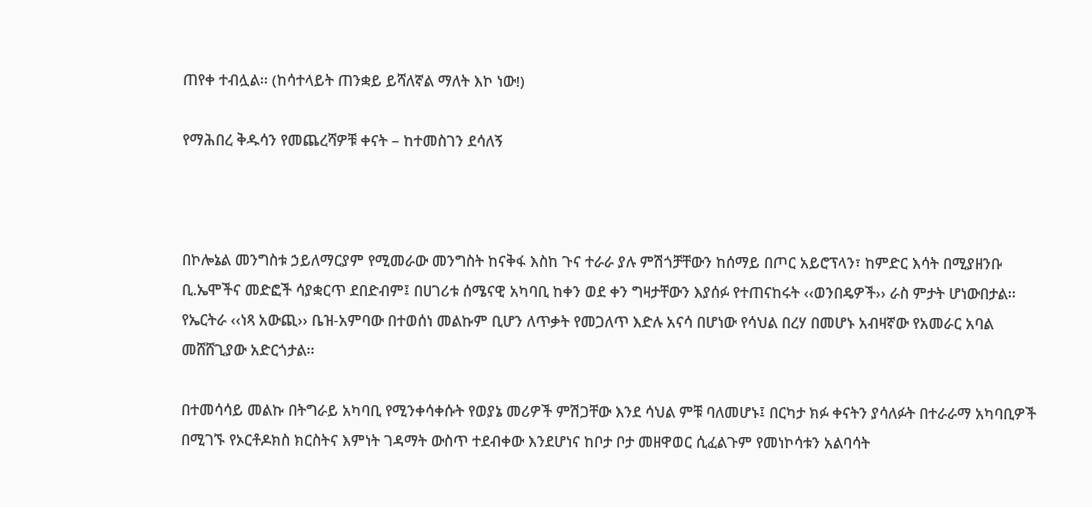ጠየቀ ተብሏል፡፡ (ከሳተላይት ጠንቋይ ይሻለኛል ማለት እኮ ነው!)

የማሕበረ ቅዱሳን የመጨረሻዎቹ ቀናት – ከተመስገን ደሳለኝ



በኮሎኔል መንግስቱ ኃይለማርያም የሚመራው መንግስት ከናቅፋ እስከ ጉና ተራራ ያሉ ምሽጎቻቸውን ከሰማይ በጦር አይሮፕላን፣ ከምድር እሳት በሚያዘንቡ ቢ.ኤሞችና መድፎች ሳያቋርጥ ደበድብም፤ በሀገሪቱ ሰሜናዊ አካባቢ ከቀን ወደ ቀን ግዛታቸውን እያሰፉ የተጠናከሩት ‹‹ወንበዴዎች›› ራስ ምታት ሆነውበታል፡፡ የኤርትራ ‹‹ነጻ አውጪ›› ቤዝ-አምባው በተወሰነ መልኩም ቢሆን ለጥቃት የመጋለጥ እድሉ አናሳ በሆነው የሳህል በረሃ በመሆኑ አብዛኛው የአመራር አባል መሸሸጊያው አድርጎታል፡፡

በተመሳሳይ መልኩ በትግራይ አካባቢ የሚንቀሳቀሱት የወያኔ መሪዎች ምሽጋቸው እንደ ሳህል ምቹ ባለመሆኑ፤ በርካታ ክፉ ቀናትን ያሳለፉት በተራራማ አካባቢዎች በሚገኙ የኦርቶዶክስ ክርስትና እምነት ገዳማት ውስጥ ተደብቀው እንደሆነና ከቦታ ቦታ መዘዋወር ሲፈልጉም የመነኮሳቱን አልባሳት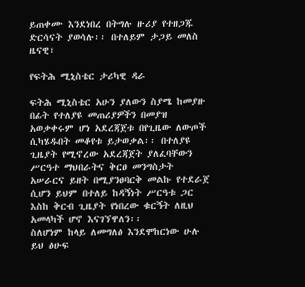ይጠቀሙ እንደነበረ በትግሉ ዙሪያ የተዘጋጁ ድርሳናት ያወሳሉ፡፡ በተለይም ታጋይ መለስ ዜናዊ፣

የፍትሕ ሚኒስቴር ታሪካዊ ዳራ

ፍትሕ ሚኒስቴር አሁን ያለውን ስያሜ ከመያዙ በፊት የተለያዩ መጠሪያዎችን በመያዝ አወቃቀሩም ሆነ አደረጃጀቱ በየጊዜው ለውጦች ሲካሄዱበት መቆየቱ ይታወቃል፡፡ በተለያዩ ጊዜያት የሚኖረው አደረጃጀት ያለፈባቸውን ሥርዓተ ማህበራትና ቅርፀ መንግስታት አሠራርና ይዘት በሚያንፀባርቅ መልኩ የተደራጀ ሲሆን ይህም በተለይ ከዳኝነት ሥርዓቱ ጋር እስከ ቅርብ ጊዜያት የነበረው ቁርኝት ለዚህ አመላካች ሆኖ እናገኘዋለን፡፡
ስለሆነም ከላይ ለመግለፅ እንደሞከርነው ሁሉ ይህ ፅሁፍ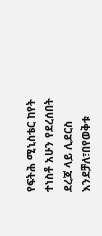የፍትሕ ሚኒስቴር ከየት ተነስቶ አሁን የደረሰበት ደረጃ ላይ ሊደርስ እንደቻለ፣በየወቅቱ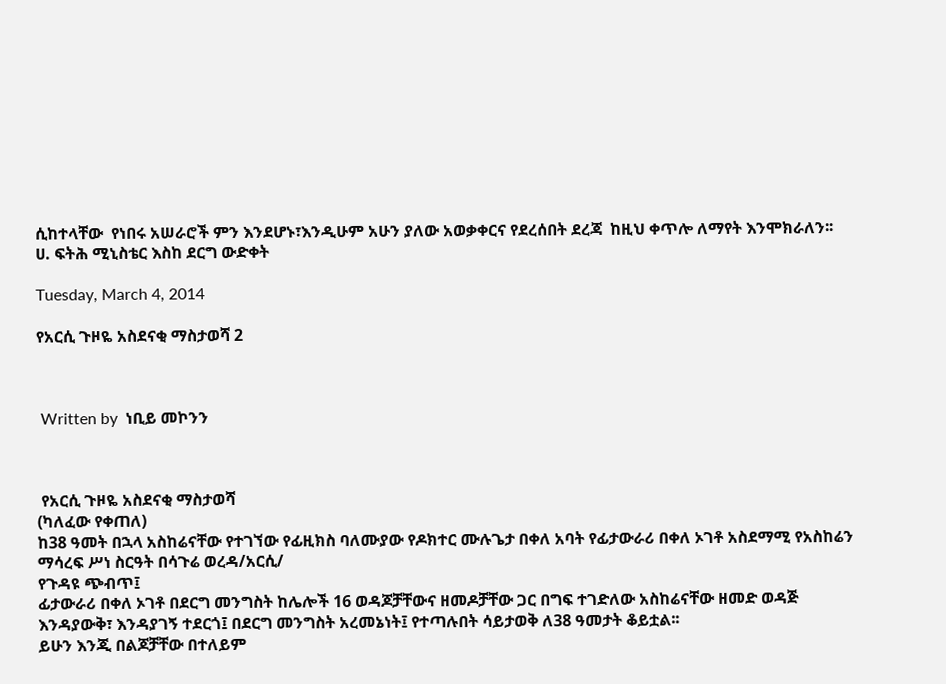ሲከተላቸው  የነበሩ አሠራሮች ምን እንደሆኑ፣እንዲሁም አሁን ያለው አወቃቀርና የደረሰበት ደረጃ  ከዚህ ቀጥሎ ለማየት እንሞክራለን፡፡
ሀ. ፍትሕ ሚኒስቴር እስከ ደርግ ውድቀት

Tuesday, March 4, 2014

የአርሲ ጉዞዬ አስደናቂ ማስታወሻ 2



 Written by  ነቢይ መኮንን



 የአርሲ ጉዞዬ አስደናቂ ማስታወሻ
(ካለፈው የቀጠለ)
ከ38 ዓመት በኋላ አስከሬናቸው የተገኘው የፊዚክስ ባለሙያው የዶክተር ሙሉጌታ በቀለ አባት የፊታውራሪ በቀለ ኦገቶ አስደማሚ የአስከሬን ማሳረፍ ሥነ ስርዓት በሳጉሬ ወረዳ/አርሲ/
የጉዳዩ ጭብጥ፤
ፊታውራሪ በቀለ ኦገቶ በደርግ መንግስት ከሌሎች 16 ወዳጆቻቸውና ዘመዶቻቸው ጋር በግፍ ተገድለው አስከሬናቸው ዘመድ ወዳጅ እንዳያውቅ፣ እንዳያገኝ ተደርጎ፤ በደርግ መንግስት አረመኔነት፤ የተጣሉበት ሳይታወቅ ለ38 ዓመታት ቆይቷል፡፡
ይሁን እንጂ በልጆቻቸው በተለይም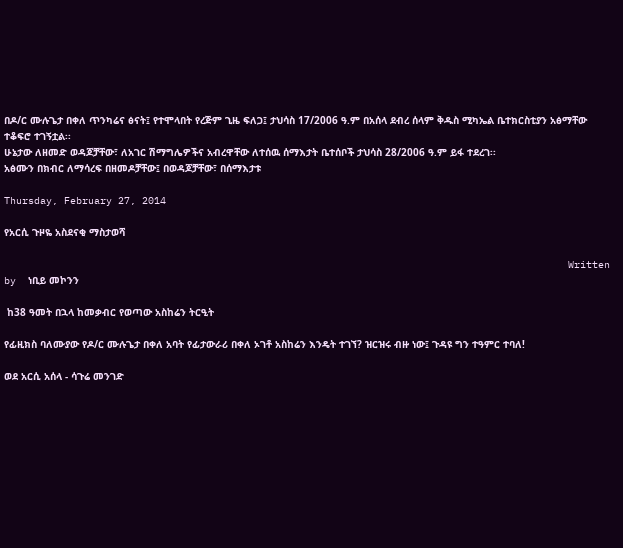በዶ/ር ሙሉጌታ በቀለ ጥንካሬና ፅናት፤ የተሞላበት የረጅም ጊዜ ፍለጋ፤ ታህሳስ 17/2006 ዓ.ም በአሰላ ደብረ ሰላም ቅዱስ ሚካኤል ቤተክርስቲያን አፅማቸው ተቆፍሮ ተገኝቷል፡፡
ሁኔታው ለዘመድ ወዳጆቻቸው፣ ለአገር ሽማግሌዎችና አብረዋቸው ለተሰዉ ሰማእታት ቤተሰቦች ታህሳስ 28/2006 ዓ.ም ይፋ ተደረገ፡፡
አፅሙን በክብር ለማሳረፍ በዘመዶቻቸው፤ በወዳጆቻቸው፣ በሰማእታቱ

Thursday, February 27, 2014

የአርሲ ጉዞዬ አስደናቂ ማስታወሻ

                                                                                              Written by  ነቢይ መኮንን

 ከ38 ዓመት በኋላ ከመቃብር የወጣው አስከሬን ትርዒት

የፊዚክስ ባለሙያው የዶ/ር ሙሉጌታ በቀለ አባት የፊታውራሪ በቀለ ኦገቶ አስከሬን እንዴት ተገኘ? ዝርዝሩ ብዙ ነው፤ ጉዳዩ ግን ተዓምር ተባለ!

ወደ አርሲ አሰላ - ሳጉሬ መንገድ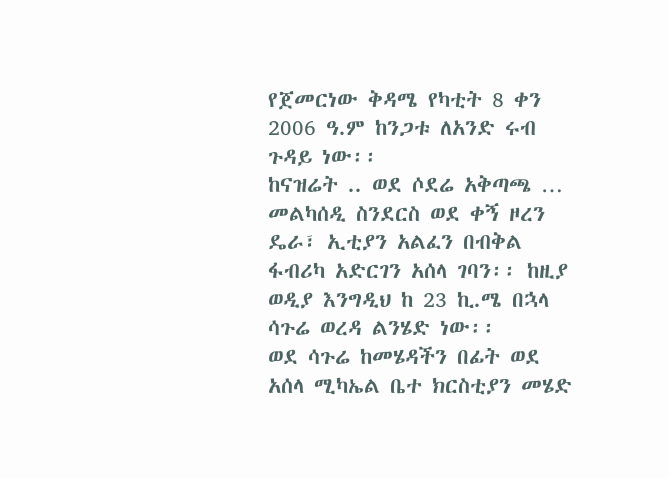የጀመርነው ቅዳሜ የካቲት 8 ቀን 2006 ዓ.ም ከንጋቱ ለአንድ ሩብ ጉዳይ ነው፡፡
ከናዝሬት .. ወደ ሶደሬ አቅጣጫ … መልካሰዲ ስንደርስ ወደ ቀኝ ዞረን ዴራ፣ ኢቲያን አልፈን በብቅል ፋብሪካ አድርገን አሰላ ገባን፡፡ ከዚያ ወዲያ እንግዲህ ከ 23 ኪ.ሜ በኋላ ሳጉሬ ወረዳ ልንሄድ ነው፡፡
ወደ ሳጉሬ ከመሄዳችን በፊት ወደ አሰላ ሚካኤል ቤተ ክርስቲያን መሄድ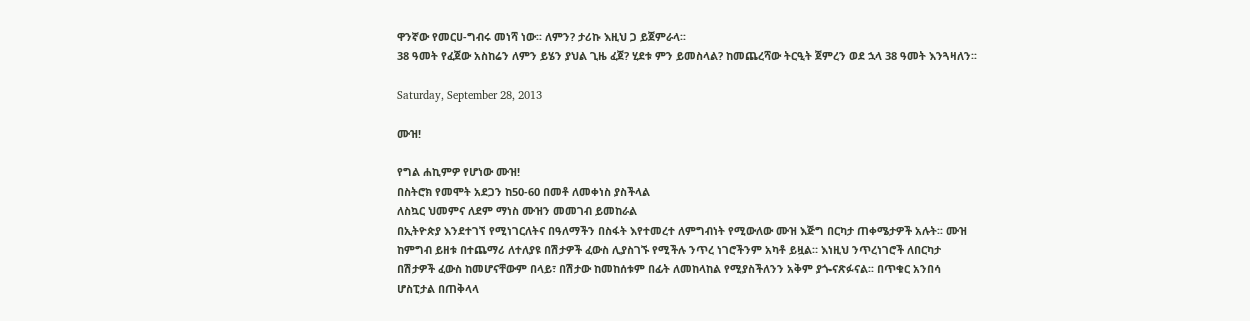ዋንኛው የመርሀ-ግብሩ መነሻ ነው፡፡ ለምን? ታሪኩ እዚህ ጋ ይጀምራላ፡፡
38 ዓመት የፈጀው አስከሬን ለምን ይሄን ያህል ጊዜ ፈጀ? ሂደቱ ምን ይመስላል? ከመጨረሻው ትርዒት ጀምረን ወደ ኋላ 38 ዓመት እንጓዛለን፡፡

Saturday, September 28, 2013

ሙዝ!

የግል ሐኪምዎ የሆነው ሙዝ!
በስትሮክ የመሞት አደጋን ከ50-60 በመቶ ለመቀነስ ያስችላል
ለስኳር ህመምና ለደም ማነስ ሙዝን መመገብ ይመከራል
በኢትዮጵያ እንደተገኘ የሚነገርለትና በዓለማችን በስፋት እየተመረተ ለምግብነት የሚውለው ሙዝ እጅግ በርካታ ጠቀሜታዎች አሉት፡፡ ሙዝ ከምግብ ይዘቱ በተጨማሪ ለተለያዩ በሽታዎች ፈውስ ሊያስገኙ የሚችሉ ንጥረ ነገሮችንም አካቶ ይዟል። እነዚህ ንጥረነገሮች ለበርካታ በሽታዎች ፈውስ ከመሆናቸውም በላይ፣ በሽታው ከመከሰቱም በፊት ለመከላከል የሚያስችለንን አቅም ያጐናጽፉናል፡፡ በጥቁር አንበሳ ሆስፒታል በጠቅላላ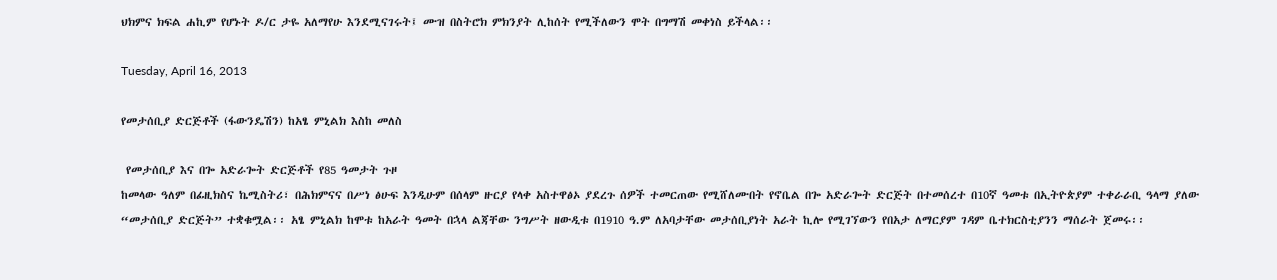ህክምና ክፍል ሐኪም የሆኑት ዶ/ር ታዬ አለማየሁ እንደሚናገሩት፤ ሙዝ በስትሮክ ምክንያት ሊከሰት የሚችለውን ሞት በግማሽ መቀነስ ይችላል፡፡

Tuesday, April 16, 2013

የመታሰቢያ ድርጅቶች (ፋውንዴሽን) ከአፄ ምኒልክ እስከ መለስ

 የመታሰቢያ እና በጐ አድራጐት ድርጅቶች የ85 ዓመታት ጉዞ
ከመላው ዓለም በፊዚክስና ኬሚስትሪ፣ በሕክምናና በሥነ ፅሁፍ እንዲሁም በሰላም ዙርያ የላቀ አስተዋፅኦ ያደረጉ ሰዎች ተመርጠው የሚሸለሙበት የኖቤል በጐ አድራጐት ድርጅት በተመሰረተ በ10ኛ ዓመቱ በኢትዮጵያም ተቀራራቢ ዓላማ ያለው “መታሰቢያ ድርጅት” ተቋቁሟል፡፡ አፄ ምኒልክ ከሞቱ ከአራት ዓመት በኋላ ልጃቸው ንግሥት ዘውዲቱ በ1910 ዓ.ም ለአባታቸው መታሰቢያነት አራት ኪሎ የሚገኘውን የበአታ ለማርያም ገዳም ቤተክርስቲያንን ማሰራት ጀመሩ፡፡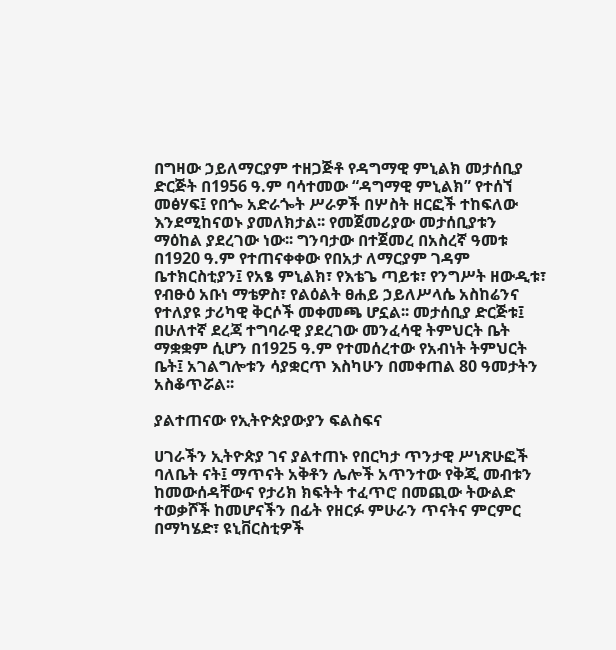በግዛው ኃይለማርያም ተዘጋጅቶ የዳግማዊ ምኒልክ መታሰቢያ ድርጅት በ1956 ዓ.ም ባሳተመው “ዳግማዊ ምኒልክ” የተሰኘ መፅሃፍ፤ የበጐ አድራጐት ሥራዎች በሦስት ዘርፎች ተከፍለው እንደሚከናወኑ ያመለክታል፡፡ የመጀመሪያው መታሰቢያቱን ማዕከል ያደረገው ነው፡፡ ግንባታው በተጀመረ በአስረኛ ዓመቱ በ1920 ዓ.ም የተጠናቀቀው የበአታ ለማርያም ገዳም ቤተክርስቲያን፤ የአፄ ምኒልክ፣ የእቴጌ ጣይቱ፣ የንግሥት ዘውዲቱ፣ የብፁዕ አቡነ ማቴዎስ፣ የልዕልት ፀሐይ ኃይለሥላሴ አስከሬንና የተለያዩ ታሪካዊ ቅርሶች መቀመጫ ሆኗል፡፡ መታሰቢያ ድርጅቱ፤ በሁለተኛ ደረጃ ተግባራዊ ያደረገው መንፈሳዊ ትምህርት ቤት ማቋቋም ሲሆን በ1925 ዓ.ም የተመሰረተው የአብነት ትምህርት ቤት፤ አገልግሎቱን ሳያቋርጥ እስካሁን በመቀጠል 80 ዓመታትን አስቆጥሯል፡፡

ያልተጠናው የኢትዮጵያውያን ፍልስፍና

ሀገራችን ኢትዮጵያ ገና ያልተጠኑ የበርካታ ጥንታዊ ሥነጽሁፎች ባለቤት ናት፤ ማጥናት አቅቶን ሌሎች አጥንተው የቅጂ መብቱን ከመውሰዳቸውና የታሪክ ክፍትት ተፈጥሮ በመጪው ትውልድ ተወቃሾች ከመሆናችን በፊት የዘርፉ ምሁራን ጥናትና ምርምር በማካሄድ፣ ዩኒቨርስቲዎች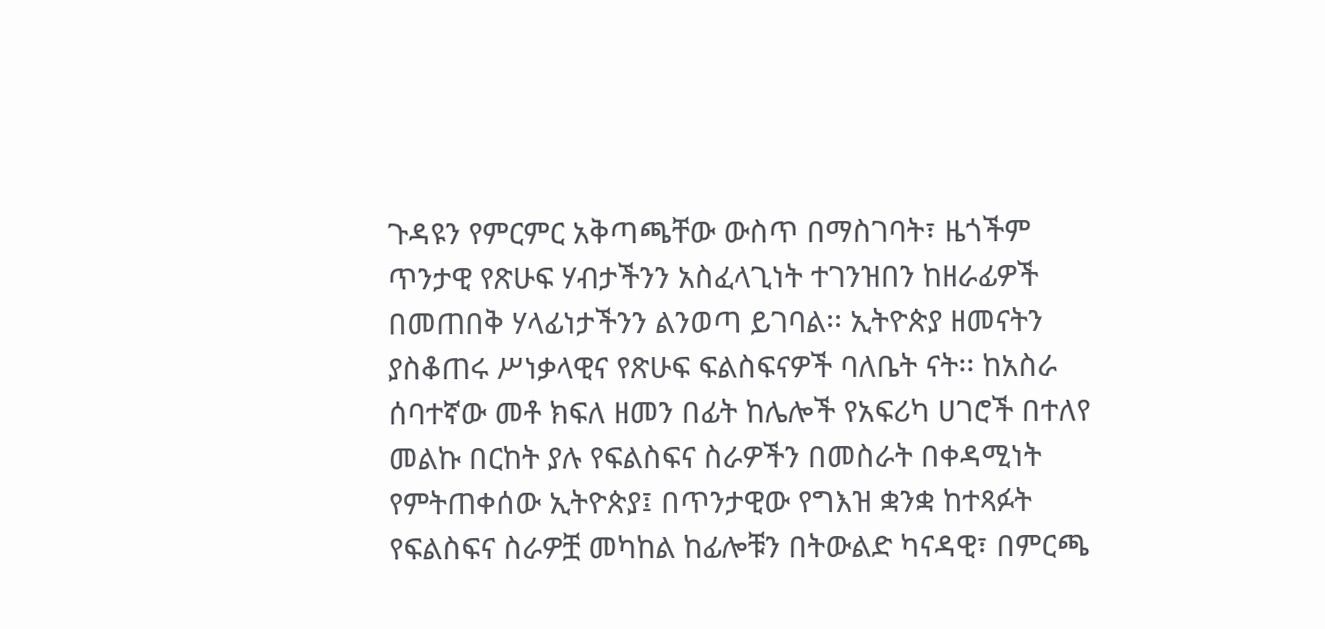ጉዳዩን የምርምር አቅጣጫቸው ውስጥ በማስገባት፣ ዜጎችም ጥንታዊ የጽሁፍ ሃብታችንን አስፈላጊነት ተገንዝበን ከዘራፊዎች በመጠበቅ ሃላፊነታችንን ልንወጣ ይገባል፡፡ ኢትዮጵያ ዘመናትን ያስቆጠሩ ሥነቃላዊና የጽሁፍ ፍልስፍናዎች ባለቤት ናት፡፡ ከአስራ ሰባተኛው መቶ ክፍለ ዘመን በፊት ከሌሎች የአፍሪካ ሀገሮች በተለየ መልኩ በርከት ያሉ የፍልስፍና ስራዎችን በመስራት በቀዳሚነት የምትጠቀሰው ኢትዮጵያ፤ በጥንታዊው የግእዝ ቋንቋ ከተጻፉት የፍልስፍና ስራዎቿ መካከል ከፊሎቹን በትውልድ ካናዳዊ፣ በምርጫ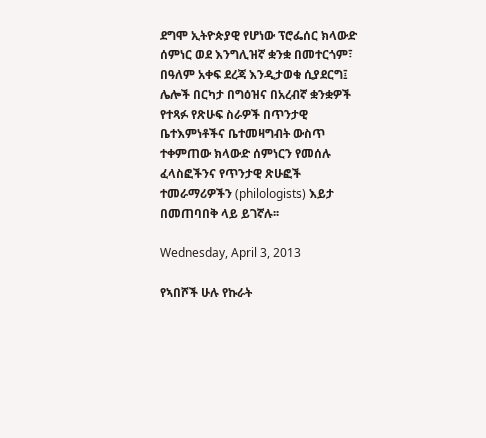ደግሞ ኢትዮጵያዊ የሆነው ፕሮፌሰር ክላውድ ሰምነር ወደ እንግሊዝኛ ቋንቋ በመተርጎም፣ በዓለም አቀፍ ደረጃ እንዲታወቁ ሲያደርግ፤ ሌሎች በርካታ በግዕዝና በአረብኛ ቋንቋዎች የተጻፉ የጽሁፍ ስራዎች በጥንታዊ ቤተእምነቶችና ቤተመዛግብት ውስጥ ተቀምጠው ክላውድ ሰምነርን የመሰሉ ፈላስፎችንና የጥንታዊ ጽሁፎች ተመራማሪዎችን (philologists) እይታ በመጠባበቅ ላይ ይገኛሉ፡፡

Wednesday, April 3, 2013

የኣበሾች ሁሉ የኩራት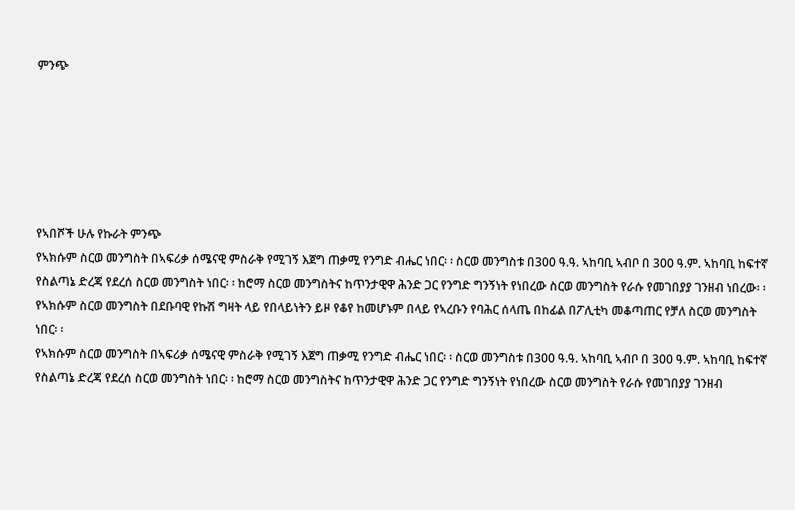ምንጭ






የኣበሾች ሁሉ የኩራት ምንጭ
የኣክሱም ስርወ መንግስት በኣፍሪቃ ሰሜናዊ ምስራቅ የሚገኝ እጀግ ጠቃሚ የንግድ ብሔር ነበር፡ ፡ ስርወ መንግስቱ በ300 ዓ.ዓ. ኣከባቢ ኣብቦ በ 300 ዓ.ም. ኣከባቢ ከፍተኛ የስልጣኔ ድረጃ የደረሰ ስርወ መንግስት ነበር፡ ፡ ከሮማ ስርወ መንግስትና ከጥንታዊዋ ሕንድ ጋር የንግድ ግንኝነት የነበረው ስርወ መንግስት የራሱ የመገበያያ ገንዘብ ነበረው፡ ፡ የኣክሱም ስርወ መንግስት በደቡባዊ የኩሽ ግዛት ላይ የበላይነትን ይዞ የቆየ ከመሆኑም በላይ የኣረቡን የባሕር ሰላጤ በከፊል በፖሊቲካ መቆጣጠር የቻለ ስርወ መንግስት ነበር፡ ፡
የኣክሱም ስርወ መንግስት በኣፍሪቃ ሰሜናዊ ምስራቅ የሚገኝ እጀግ ጠቃሚ የንግድ ብሔር ነበር፡ ፡ ስርወ መንግስቱ በ300 ዓ.ዓ. ኣከባቢ ኣብቦ በ 300 ዓ.ም. ኣከባቢ ከፍተኛ የስልጣኔ ድረጃ የደረሰ ስርወ መንግስት ነበር፡ ፡ ከሮማ ስርወ መንግስትና ከጥንታዊዋ ሕንድ ጋር የንግድ ግንኝነት የነበረው ስርወ መንግስት የራሱ የመገበያያ ገንዘብ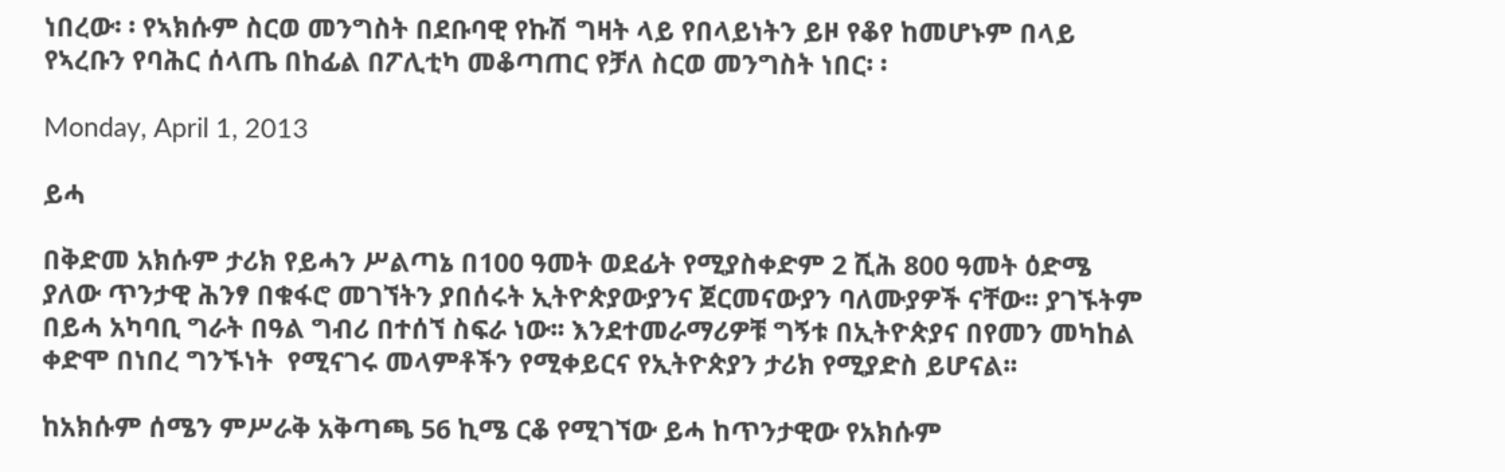ነበረው፡ ፡ የኣክሱም ስርወ መንግስት በደቡባዊ የኩሽ ግዛት ላይ የበላይነትን ይዞ የቆየ ከመሆኑም በላይ የኣረቡን የባሕር ሰላጤ በከፊል በፖሊቲካ መቆጣጠር የቻለ ስርወ መንግስት ነበር፡ ፡

Monday, April 1, 2013

ይሓ

በቅድመ አክሱም ታሪክ የይሓን ሥልጣኔ በ100 ዓመት ወደፊት የሚያስቀድም 2 ሺሕ 800 ዓመት ዕድሜ ያለው ጥንታዊ ሕንፃ በቁፋሮ መገኘትን ያበሰሩት ኢትዮጵያውያንና ጀርመናውያን ባለሙያዎች ናቸው፡፡ ያገኙትም በይሓ አካባቢ ግራት በዓል ግብሪ በተሰኘ ስፍራ ነው፡፡ እንደተመራማሪዎቹ ግኝቱ በኢትዮጵያና በየመን መካከል ቀድሞ በነበረ ግንኙነት  የሚናገሩ መላምቶችን የሚቀይርና የኢትዮጵያን ታሪክ የሚያድስ ይሆናል፡፡

ከአክሱም ሰሜን ምሥራቅ አቅጣጫ 56 ኪሜ ርቆ የሚገኘው ይሓ ከጥንታዊው የአክሱም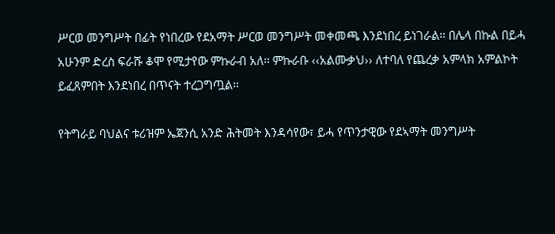ሥርወ መንግሥት በፊት የነበረው የደአማት ሥርወ መንግሥት መቀመጫ እንደነበረ ይነገራል፡፡ በሌላ በኩል በይሓ አሁንም ድረስ ፍራሹ ቆሞ የሚታየው ምኩራብ አለ፡፡ ምኩራቡ ‹‹አልሙቃህ›› ለተባለ የጨረቃ አምላክ አምልኮት ይፈጸምበት እንደነበረ በጥናት ተረጋግጧል፡፡

የትግራይ ባህልና ቱሪዝም ኤጀንሲ አንድ ሕትመት እንዳሳየው፣ ይሓ የጥንታዊው የደኣማት መንግሥት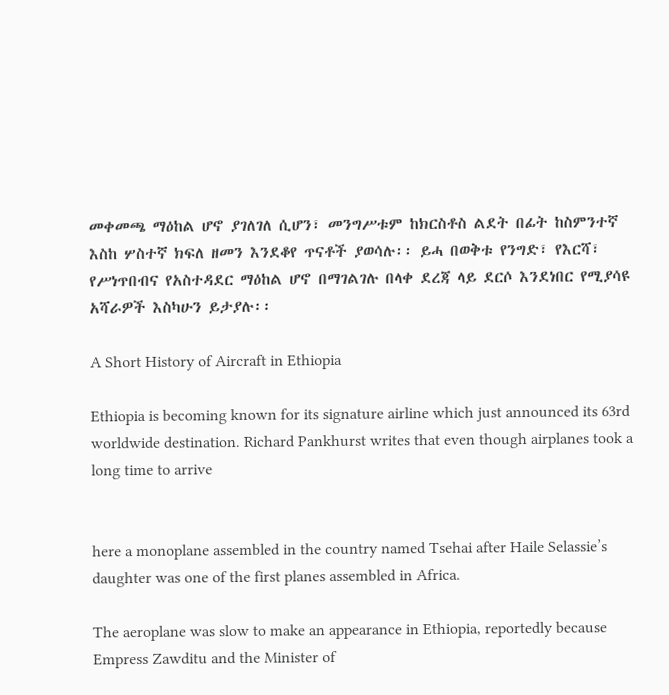መቀመጫ ማዕከል ሆኖ ያገለገለ ሲሆን፣ መንግሥቱም ከክርስቶስ ልደት በፊት ከስምንተኛ እስከ ሦስተኛ ክፍለ ዘመን እንደቆየ ጥናቶች ያወሳሉ፡፡ ይሓ በወቅቱ የንግድ፣ የእርሻ፣ የሥነጥበብና የአስተዳደር ማዕከል ሆኖ በማገልገሉ በላቀ ደረጃ ላይ ደርሶ እንደነበር የሚያሳዩ አሻራዎች እስካሁን ይታያሉ፡፡

A Short History of Aircraft in Ethiopia

Ethiopia is becoming known for its signature airline which just announced its 63rd worldwide destination. Richard Pankhurst writes that even though airplanes took a long time to arrive


here a monoplane assembled in the country named Tsehai after Haile Selassie’s daughter was one of the first planes assembled in Africa.

The aeroplane was slow to make an appearance in Ethiopia, reportedly because Empress Zawditu and the Minister of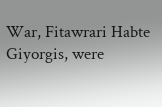War, Fitawrari Habte Giyorgis, were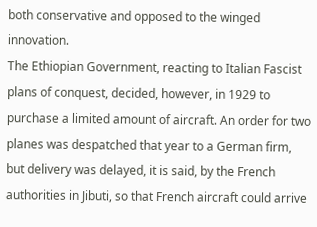both conservative and opposed to the winged innovation.
The Ethiopian Government, reacting to Italian Fascist plans of conquest, decided, however, in 1929 to purchase a limited amount of aircraft. An order for two planes was despatched that year to a German firm, but delivery was delayed, it is said, by the French authorities in Jibuti, so that French aircraft could arrive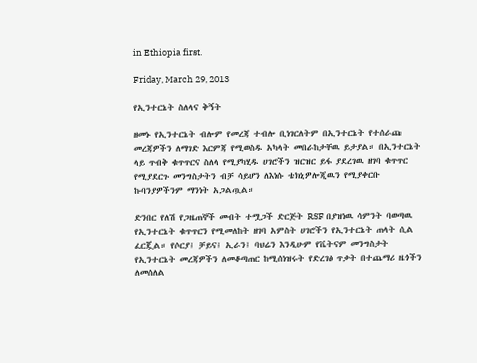in Ethiopia first.

Friday, March 29, 2013

የኢንተርኔት ስለላና ቅኝት

ዘመኑ የኢንተርኔት ብሎም የመረጃ ተብሎ ቢነገርለትም በኢንተርኔት የተሰራጩ መረጃዎችን ለማገድ እርምጃ የሚወስዱ አካላት መበራከታቸዉ ይታያል። በኢንተርኔት ላይ ጥብቅ ቁጥጥርና ስለላ የሚያካሂዱ ሀገሮችን ዝርዝር ይፋ ያደረገዉ ዘገባ ቁጥጥር የሚያደርጉ መንግስታትን ብቻ ሳይሆን ለእነሱ ቴክኒዎሎጂዉን የሚያቀርቡ ኩባንያዎችንም ማንነት አጋልጧል።

ድንበር የለሽ የጋዜጠኞች መብት ተሟጋች ድርጅት RSF በያዝነዉ ሳምንት ባወጣዉ የኢንተርኔት ቁጥጥርን የሚመለከት ዘገባ አምስት ሀገሮችን የኢንተርኔት ጠላት ሲል ፈርጇል። የሶርያ፤ ቻይና፤ ኢራን፤ ባህሬን እንዲሁም የቬትናም መንግስታት የኢንተርኔት መረጃዎችን ለመቆጣጠር ከሚሰነዝሩት የድረገፅ ጥቃት በተጨማሪ ዜጎችን ለመሰለል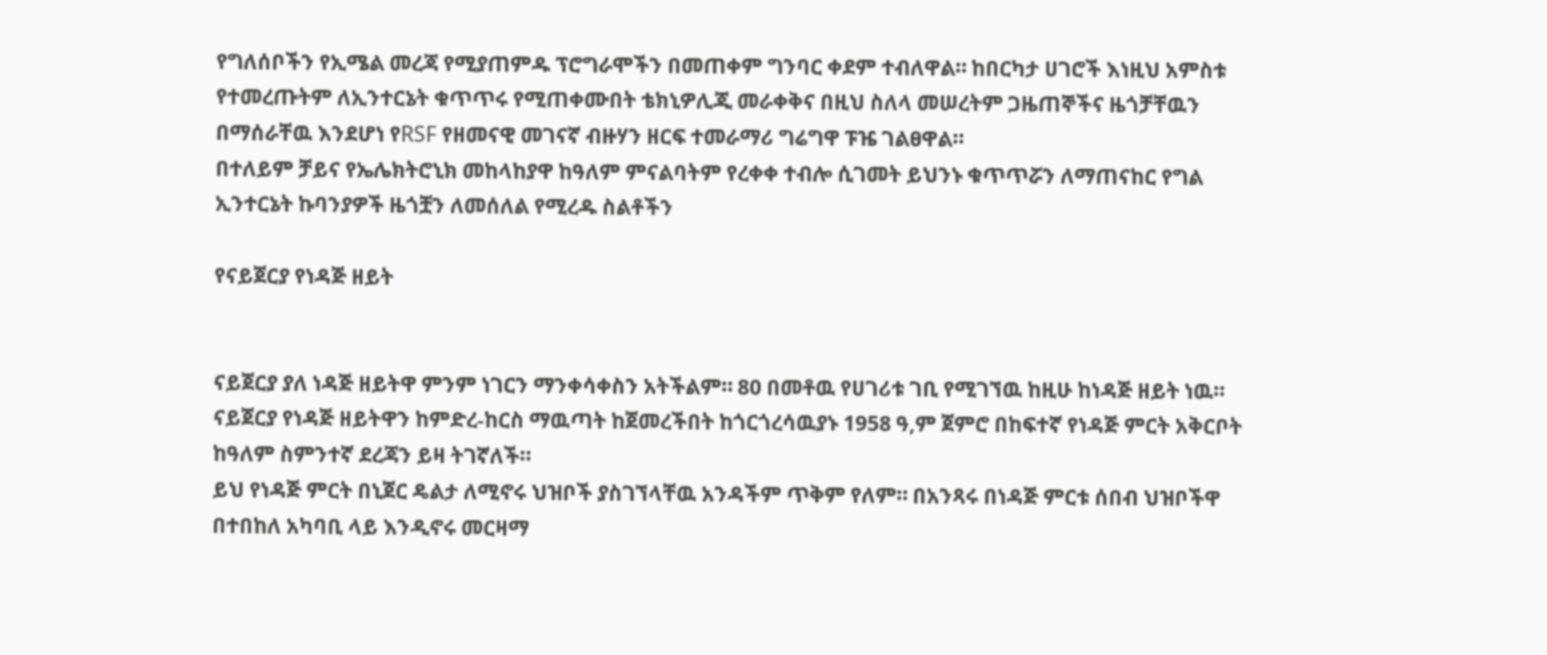የግለሰቦችን የኢሜል መረጃ የሚያጠምዱ ፕሮግራሞችን በመጠቀም ግንባር ቀደም ተብለዋል። ከበርካታ ሀገሮች እነዚህ አምስቱ የተመረጡትም ለኢንተርኔት ቁጥጥሩ የሚጠቀሙበት ቴክኒዎሊጂ መራቀቅና በዚህ ስለላ መሠረትም ጋዜጠኞችና ዜጎቻቸዉን በማሰራቸዉ እንደሆነ የRSF የዘመናዊ መገናኛ ብዙሃን ዘርፍ ተመራማሪ ግሬግዋ ፑዤ ገልፀዋል።
በተለይም ቻይና የኤሌክትሮኒክ መከላከያዋ ከዓለም ምናልባትም የረቀቀ ተብሎ ሲገመት ይህንኑ ቁጥጥሯን ለማጠናከር የግል ኢንተርኔት ኩባንያዎች ዜጎቿን ለመሰለል የሚረዱ ስልቶችን

የናይጀርያ የነዳጅ ዘይት


ናይጀርያ ያለ ነዳጅ ዘይትዋ ምንም ነገርን ማንቀሳቀስን አትችልም። 80 በመቶዉ የሀገሪቱ ገቢ የሚገኘዉ ከዚሁ ከነዳጅ ዘይት ነዉ። ናይጀርያ የነዳጅ ዘይትዋን ከምድረ-ከርስ ማዉጣት ከጀመረችበት ከጎርጎረሳዉያኑ 1958 ዓ,ም ጀምሮ በከፍተኛ የነዳጅ ምርት አቅርቦት ከዓለም ስምንተኛ ደረጃን ይዛ ትገኛለች።
ይህ የነዳጅ ምርት በኒጀር ዴልታ ለሚኖሩ ህዝቦች ያስገኘላቸዉ አንዳችም ጥቅም የለም። በአንጻሩ በነዳጅ ምርቱ ሰበብ ህዝቦችዋ በተበከለ አካባቢ ላይ እንዲኖሩ መርዛማ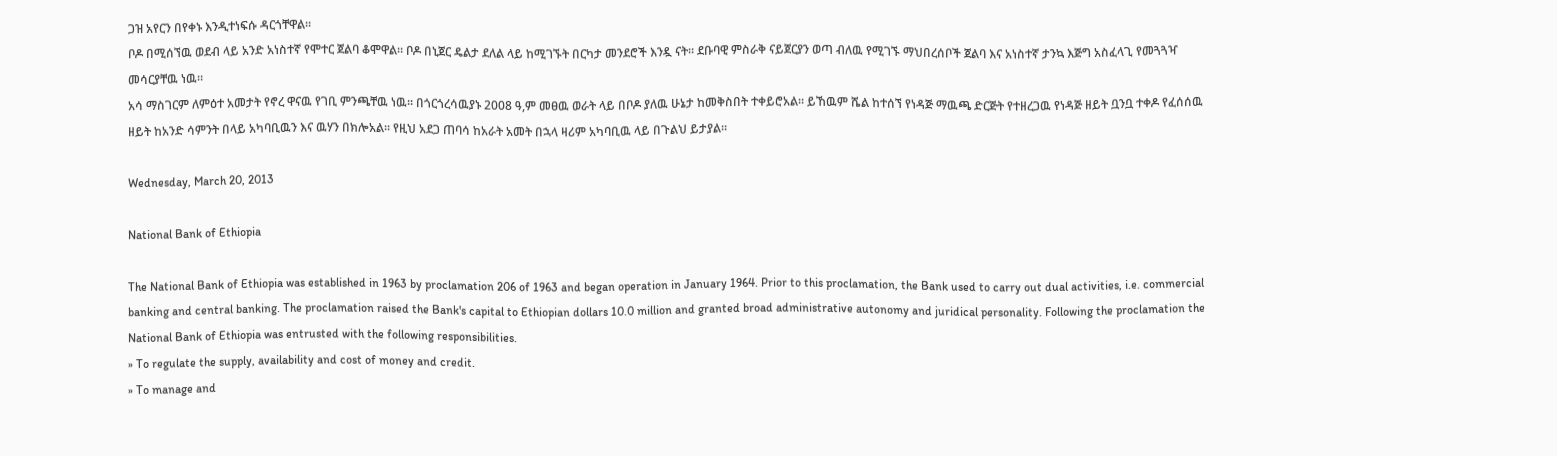ጋዝ አየርን በየቀኑ እንዲተነፍሱ ዳርጎቸዋል።
ቦዶ በሚሰኘዉ ወደብ ላይ አንድ አነስተኛ የሞተር ጀልባ ቆሞዋል። ቦዶ በኒጀር ዴልታ ደለል ላይ ከሚገኙት በርካታ መንደሮች እንዷ ናት። ደቡባዊ ምስራቅ ናይጀርያን ወጣ ብለዉ የሚገኙ ማህበረሰቦች ጀልባ እና አነስተኛ ታንኳ እጅግ አስፈላጊ የመጓጓዣ መሳርያቸዉ ነዉ።
አሳ ማስገርም ለምዕተ አመታት የኖረ ዋናዉ የገቢ ምንጫቸዉ ነዉ። በጎርጎረሳዉያኑ 2008 ዓ,ም መፀዉ ወራት ላይ በቦዶ ያለዉ ሁኔታ ከመቅስበት ተቀይሮአል። ይኸዉም ሼል ከተሰኘ የነዳጅ ማዉጫ ድርጅት የተዘረጋዉ የነዳጅ ዘይት ቧንቧ ተቀዶ የፈሰሰዉ ዘይት ከአንድ ሳምንት በላይ አካባቢዉን እና ዉሃን በክሎአል። የዚህ አደጋ ጠባሳ ከአራት አመት በኋላ ዛሪም አካባቢዉ ላይ በጉልህ ይታያል።

Wednesday, March 20, 2013

National Bank of Ethiopia

The National Bank of Ethiopia was established in 1963 by proclamation 206 of 1963 and began operation in January 1964. Prior to this proclamation, the Bank used to carry out dual activities, i.e. commercial banking and central banking. The proclamation raised the Bank's capital to Ethiopian dollars 10.0 million and granted broad administrative autonomy and juridical personality. Following the proclamation the National Bank of Ethiopia was entrusted with the following responsibilities.
» To regulate the supply, availability and cost of money and credit.
» To manage and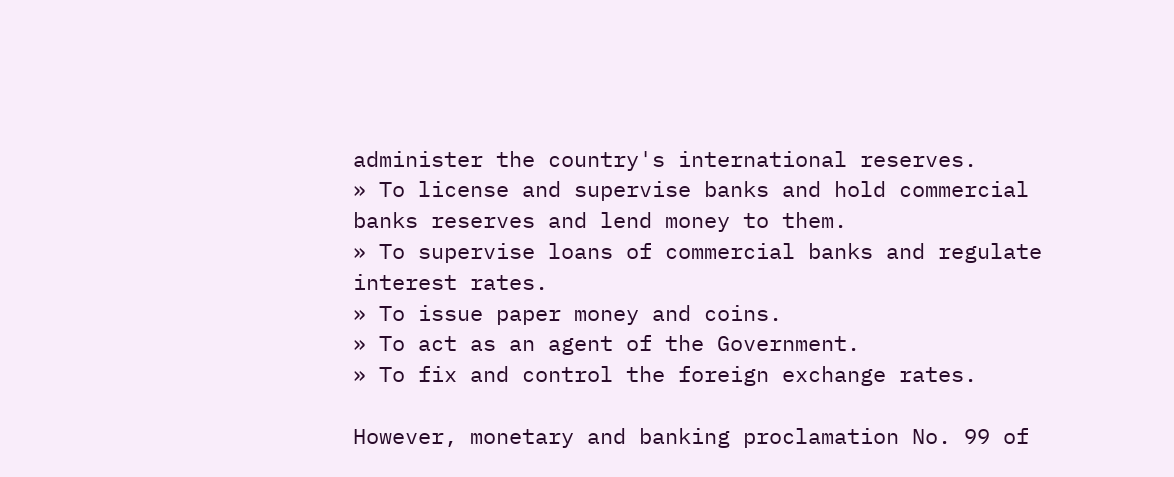administer the country's international reserves.
» To license and supervise banks and hold commercial banks reserves and lend money to them.
» To supervise loans of commercial banks and regulate interest rates.
» To issue paper money and coins.
» To act as an agent of the Government.
» To fix and control the foreign exchange rates.

However, monetary and banking proclamation No. 99 of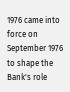1976 came into force on September 1976 to shape the Bank's role